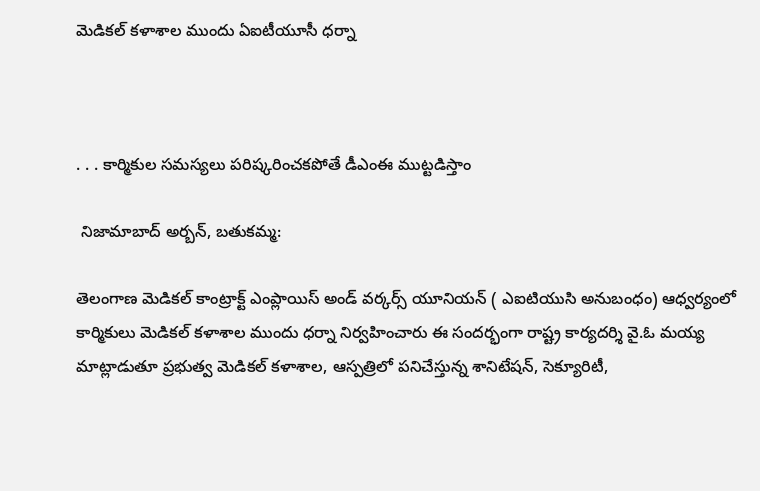మెడికల్ కళాశాల ముందు ఏఐటీయూసీ ధర్నా



. . . కార్మికుల సమస్యలు పరిష్కరించకపోతే డీఎంఈ ముట్టడిస్తాం

 నిజామాబాద్ అర్బన్, బతుకమ్మ:

తెలంగాణ మెడికల్ కాంట్రాక్ట్ ఎంప్లాయిస్ అండ్ వర్కర్స్ యూనియన్ ( ఎఐటియుసి అనుబంధం) ఆధ్వర్యంలో కార్మికులు మెడికల్ కళాశాల ముందు ధర్నా నిర్వహించారు ఈ సందర్భంగా రాష్ట్ర కార్యదర్శి వై.ఓ మయ్య మాట్లాడుతూ ప్రభుత్వ మెడికల్ కళాశాల, ఆస్పత్రిలో పనిచేస్తున్న శానిటేషన్, సెక్యూరిటీ,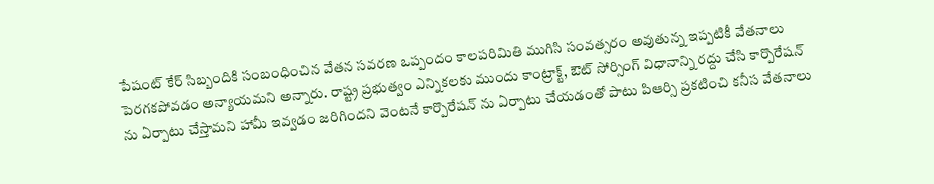పేషంట్ కేర్ సిబ్బందికి సంబంధించిన వేతన సవరణ ఒప్పందం కాలపరిమితి ముగిసి సంవత్సరం అవుతున్న ఇప్పటికీ వేతనాలు పెరగకపోవడం అన్యాయమని అన్నారు. రాష్ట్ర ప్రభుత్వం ఎన్నికలకు ముందు కాంట్రాక్ట్, ఔట్ సోర్సింగ్ విధానాన్ని రద్దు చేసి కార్పొరేషన్ ను ఏర్పాటు చేస్తామని హామీ ఇవ్వడం జరిగిందని వెంటనే కార్పొరేషన్ ను ఏర్పాటు చేయడంతో పాటు పిఆర్సి ప్రకటించి కనీస వేతనాలు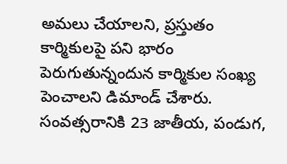అమలు చేయాలని, ప్రస్తుతం కార్మికులపై పని భారం పెరుగుతున్నందున కార్మికుల సంఖ్య పెంచాలని డిమాండ్ చేశారు. సంవత్సరానికి 23 జాతీయ, పండుగ,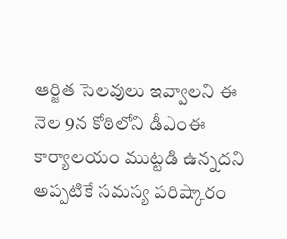ఆర్జిత సెలవులు ఇవ్వాలని ఈ నెల 9న కోఠిలోని డీఎంఈ కార్యాలయం ముట్టడి ఉన్నదని అప్పటికే సమస్య పరిష్కారం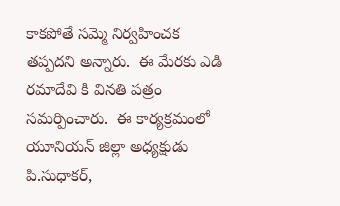కాకపోతే సమ్మె నిర్వహించక తప్పదని అన్నారు.  ఈ మేరకు ఎడి రమాదేవి కి వినతి పత్రం సమర్పించారు.  ఈ కార్యక్రమంలో యూనియన్ జిల్లా అధ్యక్షుడు పి.సుధాకర్,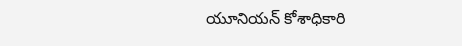యూనియన్ కోశాధికారి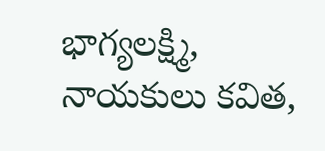భాగ్యలక్ష్మి, నాయకులు కవిత,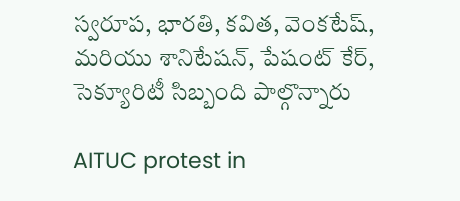స్వరూప, భారతి, కవిత, వెంకటేష్, మరియు శానిటేషన్, పేషంట్ కేర్, సెక్యూరిటీ సిబ్బంది పాల్గొన్నారు

AITUC protest in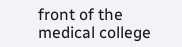front of the medical college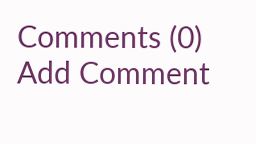Comments (0)
Add Comment